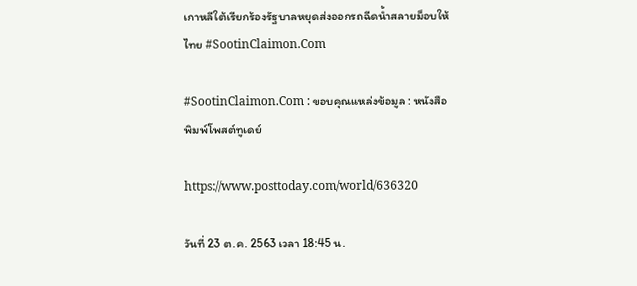เกาหลีใต้เรียกร้องรัฐบาลหยุดส่งออกรถฉีดน้ำสลายม็อบให้ไทย #SootinClaimon.Com

#SootinClaimon.Com : ขอบคุณแหล่งข้อมูล : หนังสือพิมพ์โพสต์ทูเดย์

https://www.posttoday.com/world/636320

วันที่ 23 ต.ค. 2563 เวลา 18:45 น.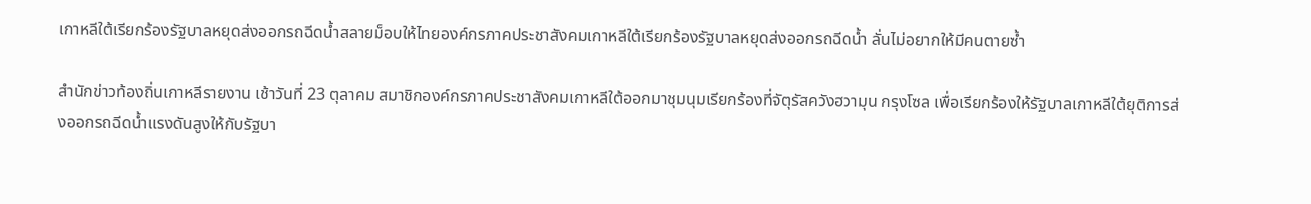เกาหลีใต้เรียกร้องรัฐบาลหยุดส่งออกรถฉีดน้ำสลายม็อบให้ไทยองค์กรภาคประชาสังคมเกาหลีใต้เรียกร้องรัฐบาลหยุดส่งออกรถฉีดน้ำ ลั่นไม่อยากให้มีคนตายซ้ำ

สำนักข่าวท้องถิ่นเกาหลีรายงาน เช้าวันที่ 23 ตุลาคม สมาชิกองค์กรภาคประชาสังคมเกาหลีใต้ออกมาชุมนุมเรียกร้องที่จัตุรัสควังฮวามุน กรุงโซล เพื่อเรียกร้องให้รัฐบาลเกาหลีใต้ยุติการส่งออกรถฉีดน้ำแรงดันสูงให้กับรัฐบา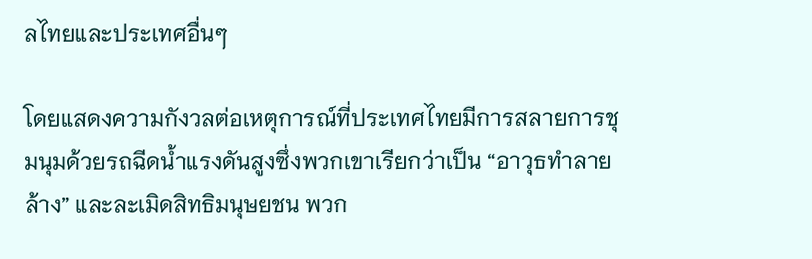ลไทยและประเทศอื่นๆ

โดยแสดงความกังวลต่อเหตุการณ์ที่ประเทศไทยมีการสลายการชุมนุมด้วยรถฉีดน้ำแรงดันสูงซึ่งพวกเขาเรียกว่าเป็น “อาวุธทำลายล้าง” และละเมิดสิทธิมนุษยชน พวก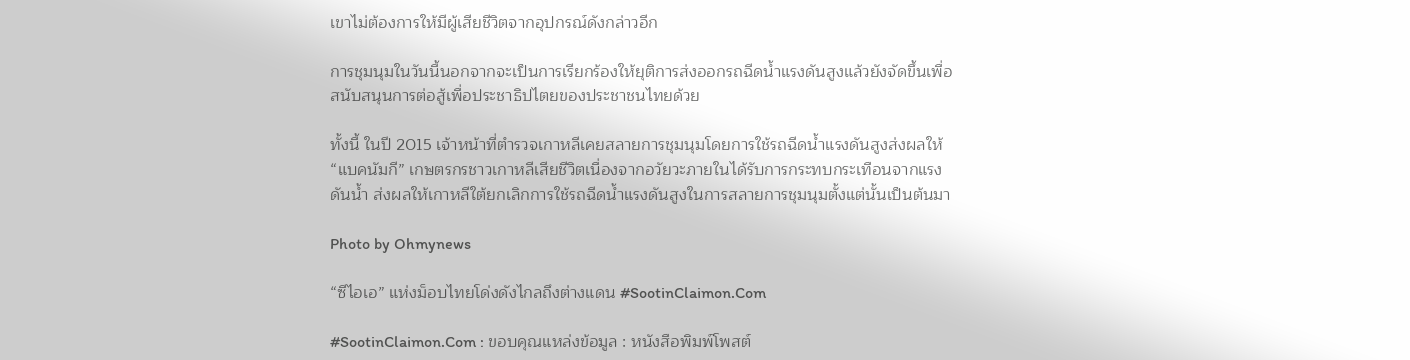เขาไม่ต้องการให้มีผู้เสียชีวิตจากอุปกรณ์ดังกล่าวอีก

การชุมนุมในวันนี้นอกจากจะเป็นการเรียกร้องให้ยุติการส่งออกรถฉีดน้ำแรงดันสูงแล้วยังจัดขึ้นเพื่อสนับสนุนการต่อสู้เพื่อประชาธิปไตยของประชาชนไทยด้วย

ทั้งนี้ ในปี 2015 เจ้าหน้าที่ตำรวจเกาหลีเคยสลายการชุมนุมโดยการใช้รถฉีดน้ำแรงดันสูงส่งผลให้ “แบคนัมกี” เกษตรกรชาวเกาหลีเสียชีวิตเนื่องจากอวัยวะภายในได้รับการกระทบกระเทือนจากแรงดันน้ำ ส่งผลให้เกาหลีใต้ยกเลิกการใช้รถฉีดน้ำแรงดันสูงในการสลายการชุมนุมตั้งแต่นั้นเป็นต้นมา

Photo by Ohmynews

“ซีไอเอ” แห่งม็อบไทยโด่งดังไกลถึงต่างแดน #SootinClaimon.Com

#SootinClaimon.Com : ขอบคุณแหล่งข้อมูล : หนังสือพิมพ์โพสต์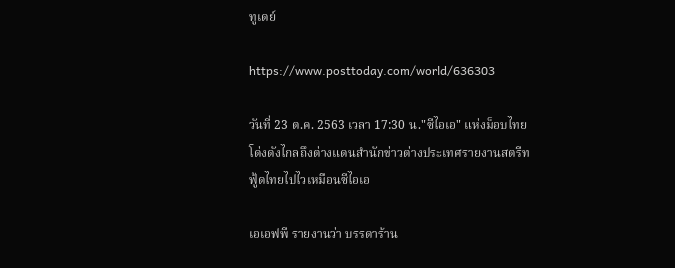ทูเดย์

https://www.posttoday.com/world/636303

วันที่ 23 ต.ค. 2563 เวลา 17:30 น."ซีไอเอ" แห่งม็อบไทยโด่งดังไกลถึงต่างแดนสำนักข่าวต่างประเทศรายงานสตรีทฟู้ดไทยไปไวเหมือนซีไอเอ

เอเอฟพี รายงานว่า บรรดาร้าน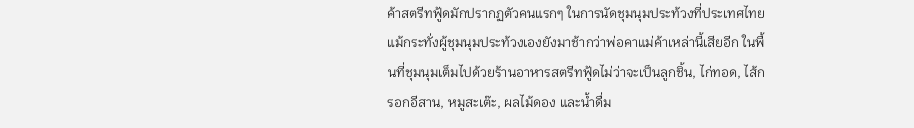ค้าสตรีทฟู้ดมักปรากฏตัวคนแรกๆ ในการนัดชุมนุมประท้วงที่ประเทศไทย แม้กระทั่งผู้ชุมนุมประท้วงเองยังมาช้ากว่าพ่อคาแม่ค้าเหล่านี้เสียอีก ในพื้นที่ชุมนุมเต็มไปด้วยร้านอาหารสตรีทฟู้ดไม่ว่าจะเป็นลูกชิ้น, ไก่ทอด, ไส้กรอกอีสาน, หมูสะเต๊ะ, ผลไม้ดอง และน้ำดื่ม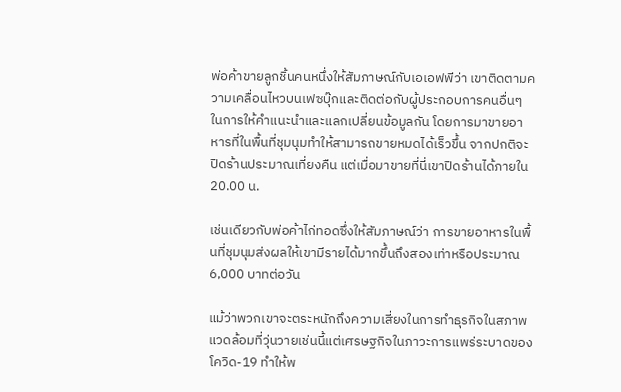พ่อค้าขายลูกชิ้นคนหนึ่งให้สัมภาษณ์กับเอเอฟพีว่า เขาติดตามความเคลื่อนไหวบนเฟซบุ๊กและติดต่อกับผู้ประกอบการคนอื่นๆ ในการให้คำแนะนำและแลกเปลี่ยนข้อมูลกัน โดยการมาขายอาหารที่ในพื้นที่ชุมนุมทำให้สามารถขายหมดได้เร็วขึ้น จากปกติจะปิดร้านประมาณเที่ยงคืน แต่เมื่อมาขายที่นี่เขาปิดร้านได้ภายใน 20.00 น.

เช่นเดียวกับพ่อค้าไก่ทอดซึ่งให้สัมภาษณ์ว่า การขายอาหารในพื้นที่ชุมนุมส่งผลให้เขามีรายได้มากขึ้นถึงสองเท่าหรือประมาณ 6,000 บาทต่อวัน

แม้ว่าพวกเขาจะตระหนักถึงความเสี่ยงในการทำธุรกิจในสภาพแวดล้อมที่วุ่นวายเช่นนี้แต่เศรษฐกิจในภาวะการแพร่ระบาดของโควิด-19 ทำให้พ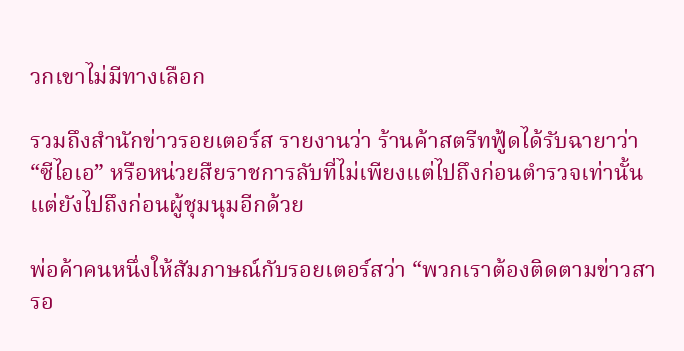วกเขาไม่มีทางเลือก

รวมถึงสำนักข่าวรอยเตอร์ส รายงานว่า ร้านค้าสตรีทฟู้ดได้รับฉายาว่า “ซีไอเอ” หรือหน่วยสืยราชการลับที่ไม่เพียงแต่ไปถึงก่อนตำรวจเท่านั้นแต่ยังไปถึงก่อนผู้ชุมนุมอีกด้วย

พ่อค้าคนหนึ่งให้สัมภาษณ์กับรอยเตอร์สว่า “พวกเราต้องติดตามข่าวสารอ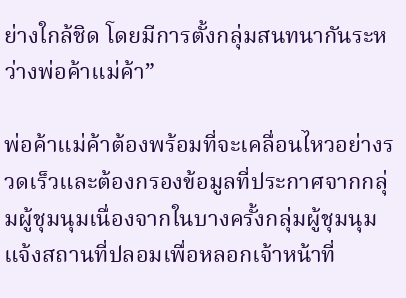ย่างใกล้ชิด โดยมีการตั้งกลุ่มสนทนากันระหว่างพ่อค้าแม่ค้า”

พ่อค้าแม่ค้าต้องพร้อมที่จะเคลื่อนไหวอย่างรวดเร็วและต้องกรองข้อมูลที่ประกาศจากกลุ่มผู้ชุมนุมเนื่องจากในบางครั้งกลุ่มผู้ชุมนุมแจ้งสถานที่ปลอมเพื่อหลอกเจ้าหน้าที่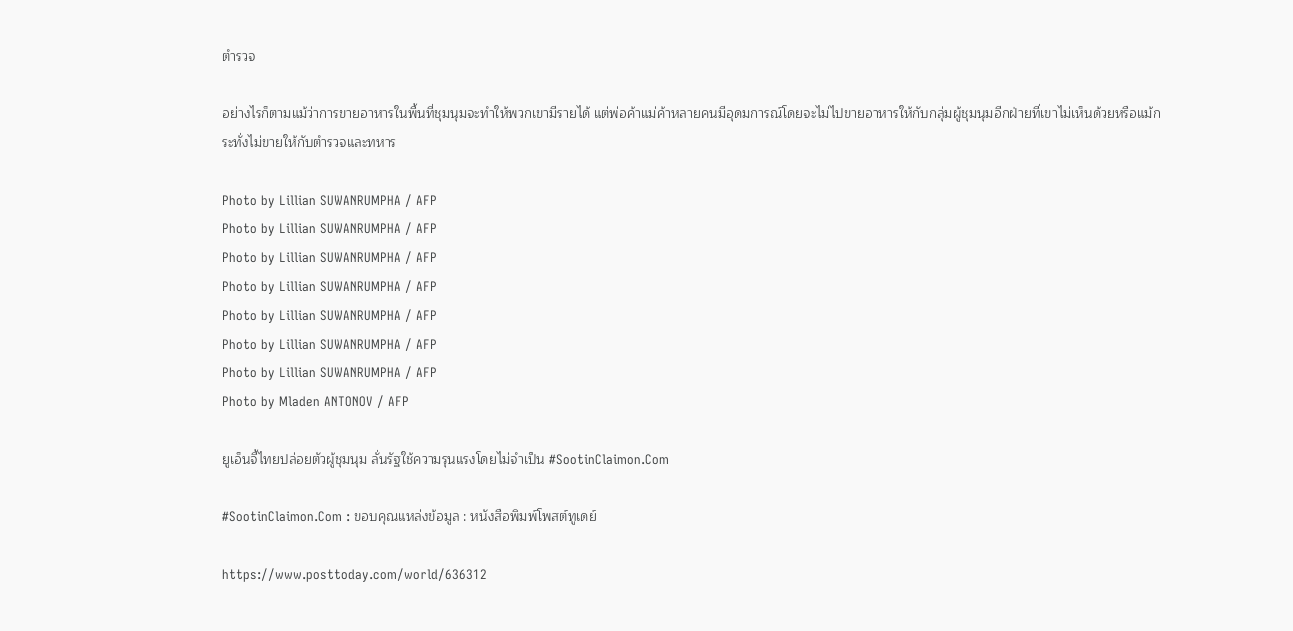ตำรวจ

อย่างไรก็ตามแม้ว่าการขายอาหารในพื้นที่ชุมนุมจะทำให้พวกเขามีรายได้ แต่พ่อค้าแม่ค้าหลายคนมีอุดมการณ์โดยจะไม่ไปขายอาหารให้กับกลุ่มผู้ชุมนุมอีกฝ่ายที่เขาไม่เห็นด้วยหรือแม้กระทั่งไม่ขายให้กับตำรวจและทหาร

Photo by Lillian SUWANRUMPHA / AFP
Photo by Lillian SUWANRUMPHA / AFP
Photo by Lillian SUWANRUMPHA / AFP
Photo by Lillian SUWANRUMPHA / AFP
Photo by Lillian SUWANRUMPHA / AFP
Photo by Lillian SUWANRUMPHA / AFP
Photo by Lillian SUWANRUMPHA / AFP
Photo by Mladen ANTONOV / AFP

ยูเอ็นจี้ไทยปล่อยตัวผู้ชุมนุม ลั่นรัฐใช้ความรุนแรงโดยไม่จำเป็น #SootinClaimon.Com

#SootinClaimon.Com : ขอบคุณแหล่งข้อมูล : หนังสือพิมพ์โพสต์ทูเดย์

https://www.posttoday.com/world/636312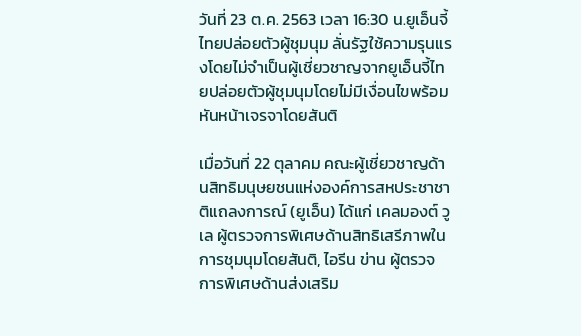วันที่ 23 ต.ค. 2563 เวลา 16:30 น.ยูเอ็นจี้ไทยปล่อยตัวผู้ชุมนุม ลั่นรัฐใช้ความรุนแรงโดยไม่จำเป็นผู้เชี่ยวชาญจากยูเอ็นจี้ไทยปล่อยตัวผู้ชุมนุมโดยไม่มีเงื่อนไขพร้อมหันหน้าเจรจาโดยสันติ

เมื่อวันที่ 22 ตุลาคม คณะผู้เชี่ยวชาญด้านสิทธิมนุษยชนแห่งองค์การสหประชาชาติแถลงการณ์ (ยูเอ็น) ได้แก่ เคลมองต์ วูเล ผู้ตรวจการพิเศษด้านสิทธิเสรีภาพในการชุมนุมโดยสันติ, ไอรีน ข่าน ผู้ตรวจการพิเศษด้านส่งเสริม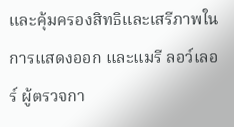และคุ้มครองสิทธิและเสรีภาพในการแสดงออก และแมรี ลอว์เลอร์ ผู้ตรวจกา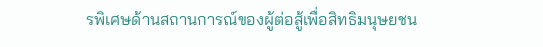รพิเศษด้านสถานการณ์ของผู้ต่อสู้เพื่อสิทธิมนุษยชน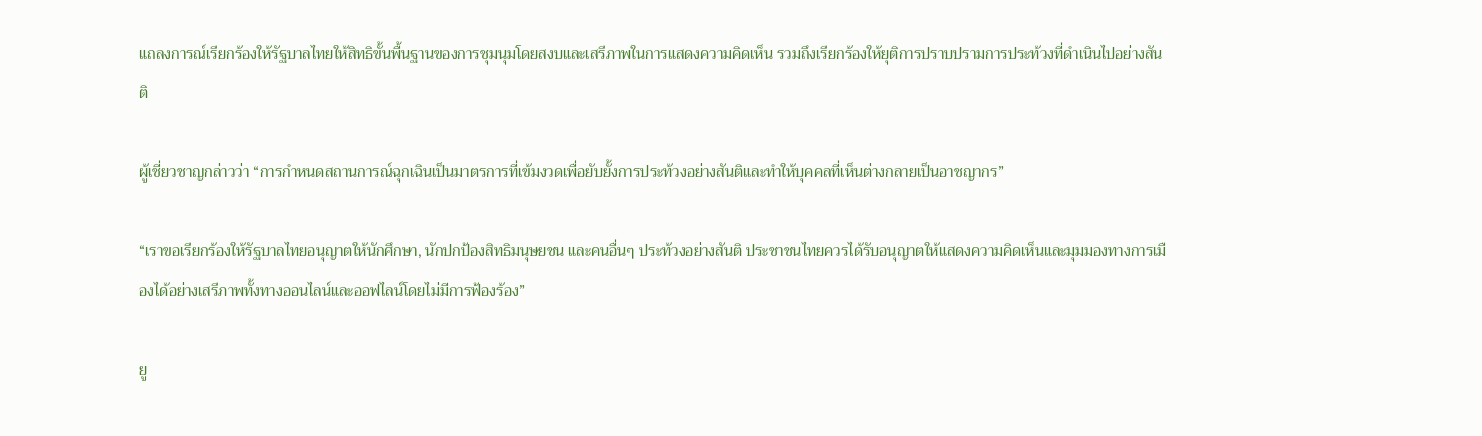แถลงการณ์เรียกร้องให้รัฐบาลไทยให้สิทธิขั้นพื้นฐานของการชุมนุมโดยสงบและเสรีภาพในการแสดงความคิดเห็น รวมถึงเรียกร้องให้ยุติการปราบปรามการประท้วงที่ดำเนินไปอย่างสันติ

ผู้เชี่ยวชาญกล่าวว่า “การกำหนดสถานการณ์ฉุกเฉินเป็นมาตรการที่เข้มงวดเพื่อยับยั้งการประท้วงอย่างสันติและทำให้บุคคลที่เห็นต่างกลายเป็นอาชญากร”

“เราขอเรียกร้องให้รัฐบาลไทยอนุญาตให้นักศึกษา, นักปกป้องสิทธิมนุษยชน และคนอื่นๆ ประท้วงอย่างสันติ ประชาชนไทยควรได้รับอนุญาตให้แสดงความคิดเห็นและมุมมองทางการเมืองได้อย่างเสรีภาพทั้งทางออนไลน์และออฟไลน์โดยไม่มีการฟ้องร้อง”

ยู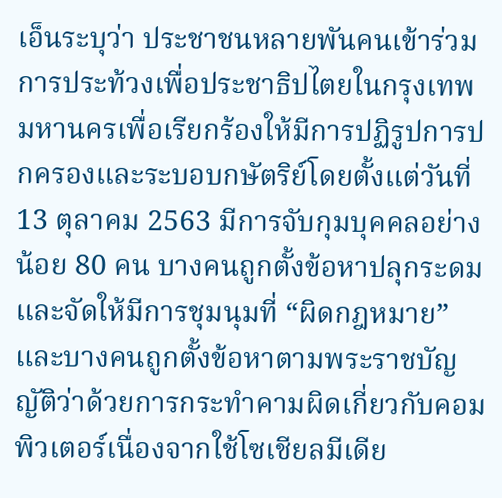เอ็นระบุว่า ประชาชนหลายพันคนเข้าร่วมการประท้วงเพื่อประชาธิปไตยในกรุงเทพมหานครเพื่อเรียกร้องให้มีการปฏิรูปการปกครองและระบอบกษัตริย์โดยตั้งแต่วันที่ 13 ตุลาคม 2563 มีการจับกุมบุคคลอย่างน้อย 80 คน บางคนถูกตั้งข้อหาปลุกระดมและจัดให้มีการชุมนุมที่ “ผิดกฎหมาย” และบางคนถูกตั้งข้อหาตามพระราชบัญญัติว่าด้วยการกระทำคามผิดเกี่ยวกับคอมพิวเตอร์เนื่องจากใช้โซเชียลมีเดีย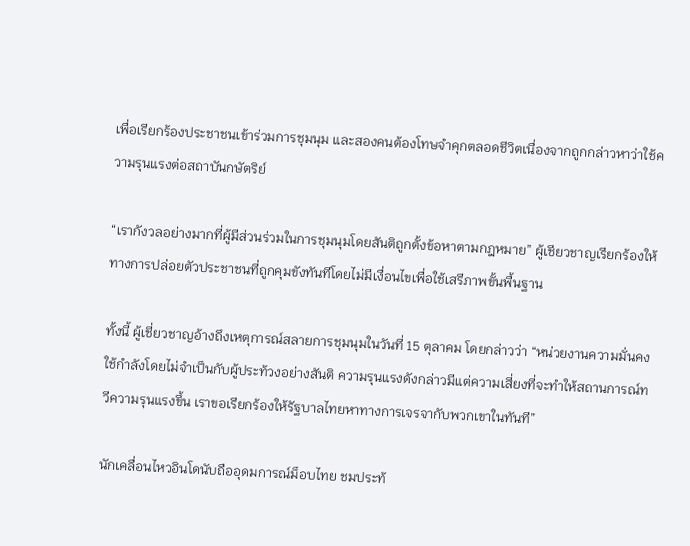เพื่อเรียกร้องประชาชนเข้าร่วมการชุมนุม และสองคนต้องโทษจำคุกตลอดชีวิตเนื่องจากถูกกล่าวหาว่าใช้ความรุนแรงต่อสถาบันกษัตริย์

“เรากังวลอย่างมากที่ผู้มีส่วนร่วมในการชุมนุมโดยสันติถูกตั้งข้อหาตามกฎหมาย” ผู้เชียวชาญเรียกร้องให้ทางการปล่อยตัวประชาชนที่ถูกคุมขังทันทีโดยไม่มีเงื่อนไขเพื่อใช้เสรีภาพขั้นพื้นฐาน

ทั้งนี้ ผู้เชี่ยวชาญอ้างถึงเหตุการณ์สลายการชุมนุมในวันที่ 15 ตุลาคม โดยกล่าวว่า “หน่วยงานความมั่นคงใช้กำลังโดยไม่จำเป็นกับผู้ประท้วงอย่างสันติ ความรุนแรงดังกล่าวมีแต่ความเสี่ยงที่จะทำให้สถานการณ์ทวีความรุนแรงขึ้น เราขอเรียกร้องให้รัฐบาลไทยหาทางการเจรจากับพวกเขาในทันที”

นักเคลื่อนไหวอินโดนับถืออุดมการณ์ม็อบไทย ชมประท้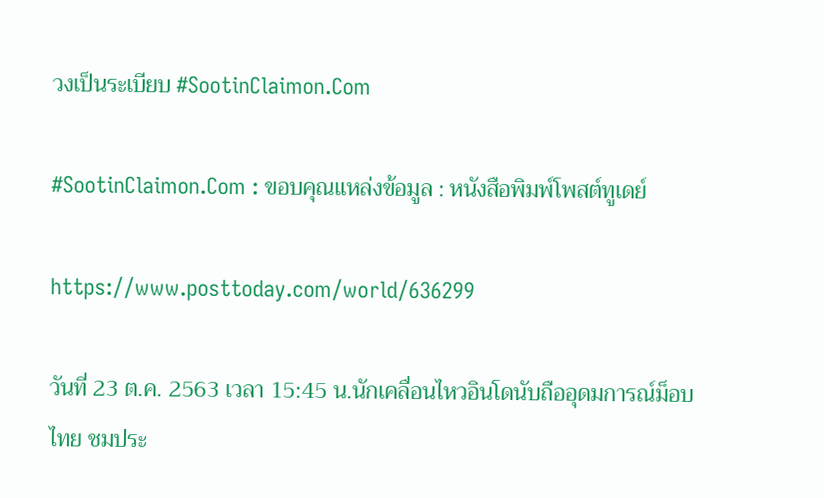วงเป็นระเบียบ #SootinClaimon.Com

#SootinClaimon.Com : ขอบคุณแหล่งข้อมูล : หนังสือพิมพ์โพสต์ทูเดย์

https://www.posttoday.com/world/636299

วันที่ 23 ต.ค. 2563 เวลา 15:45 น.นักเคลื่อนไหวอินโดนับถืออุดมการณ์ม็อบไทย ชมประ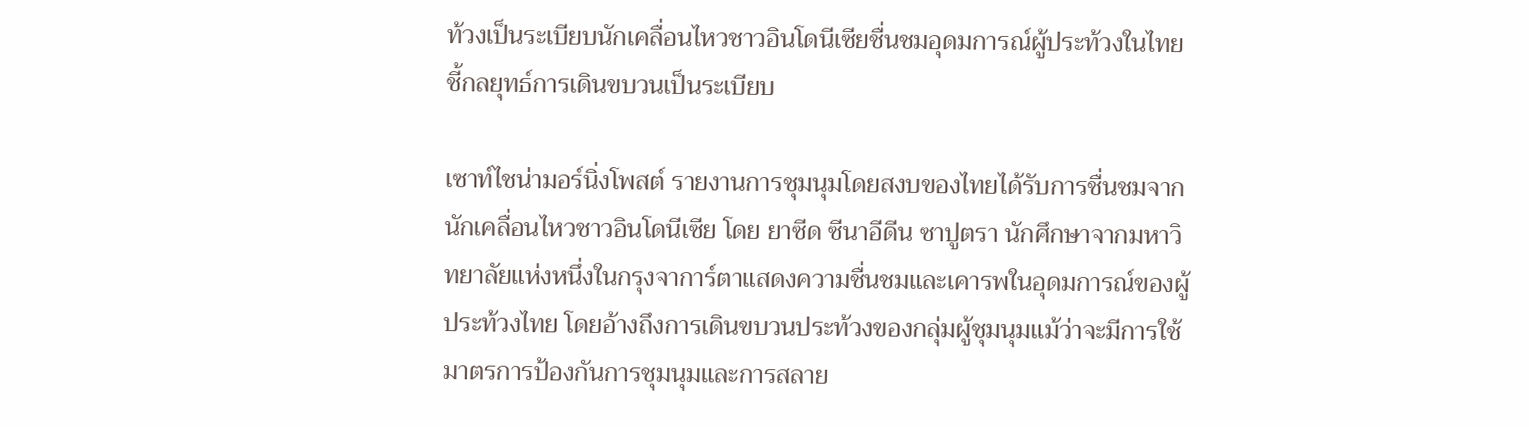ท้วงเป็นระเบียบนักเคลื่อนไหวชาวอินโดนีเซียชื่นชมอุดมการณ์ผู้ประท้วงในไทยชี้กลยุทธ์การเดินขบวนเป็นระเบียบ

เซาท์ไชน่ามอร์นิ่งโพสต์ รายงานการชุมนุมโดยสงบของไทยได้รับการชื่นชมจากนักเคลื่อนไหวชาวอินโดนีเซีย โดย ยาซีด ซีนาอีดีน ซาปูตรา นักศึกษาจากมหาวิทยาลัยแห่งหนึ่งในกรุงจาการ์ตาแสดงความชื่นชมและเคารพในอุดมการณ์ของผู้ประท้วงไทย โดยอ้างถึงการเดินขบวนประท้วงของกลุ่มผู้ชุมนุมแม้ว่าจะมีการใช้มาตรการป้องกันการชุมนุมและการสลาย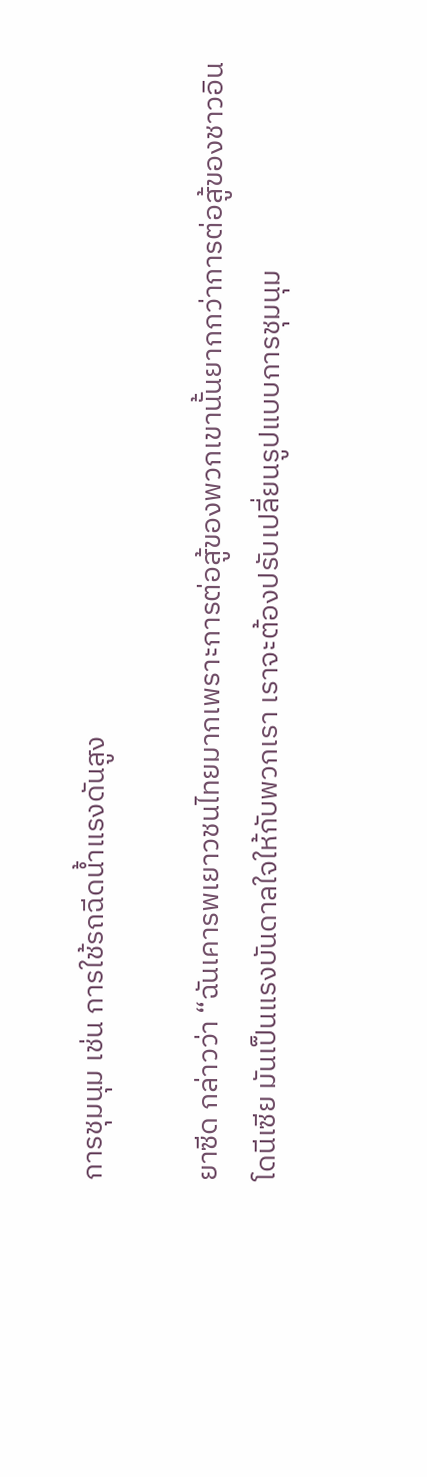การชุมนุม เช่น การใช้รถฉีดน้ำแรงดันสูง

ยาซีด กล่าวว่า “ฉันเคารพเยาวชนไทยมากเพราะการต่อสู้ของพวกเขานั้นยากกว่าการต่อสู้ของชาวอินโดนีเซีย มันเป็นแรงบันดาลใจให้กับพวกเรา เราจะต้องปรับเปลี่ยนรูปแบบการชุมนุม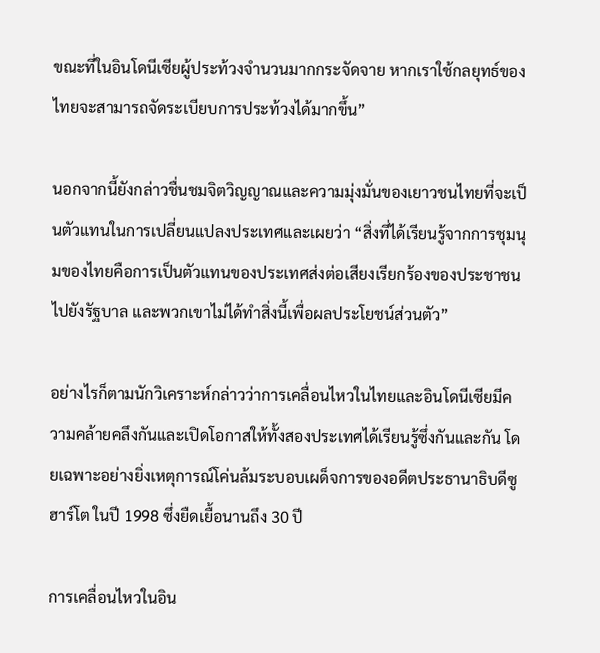ขณะที่ในอินโดนีเซียผู้ประท้วงจำนวนมากกระจัดจาย หากเราใช้กลยุทธ์ของไทยจะสามารถจัดระเบียบการประท้วงได้มากขึ้น”

นอกจากนี้ยังกล่าวชื่นชมจิตวิญญาณและความมุ่งมั่นของเยาวชนไทยที่จะเป็นตัวแทนในการเปลี่ยนแปลงประเทศและเผยว่า “สิ่งที่ได้เรียนรู้จากการชุมนุมของไทยคือการเป็นตัวแทนของประเทศส่งต่อเสียงเรียกร้องของประชาชนไปยังรัฐบาล และพวกเขาไม่ได้ทำสิ่งนี้เพื่อผลประโยชน์ส่วนตัว”

อย่างไรก็ตามนักวิเคราะห์กล่าวว่าการเคลื่อนไหวในไทยและอินโดนีเซียมีความคล้ายคลึงกันและเปิดโอกาสให้ทั้งสองประเทศได้เรียนรู้ซึ่งกันและกัน โดยเฉพาะอย่างยิ่งเหตุการณ์โค่นล้มระบอบเผด็จการของอดีตประธานาธิบดีซูฮาร์โต ในปี 1998 ซึ่งยืดเยื้อนานถึง 30 ปี

การเคลื่อนไหวในอิน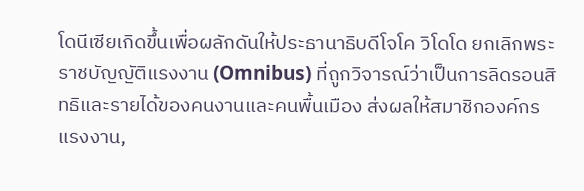โดนีเซียเกิดขึ้นเพื่อผลักดันให้ประธานาธิบดีโจโค วิโดโด ยกเลิกพระราชบัญญัติแรงงาน (Omnibus) ที่ถูกวิจารณ์ว่าเป็นการลิดรอนสิทธิและรายได้ของคนงานและคนพื้นเมือง ส่งผลให้สมาชิกองค์กรแรงงาน,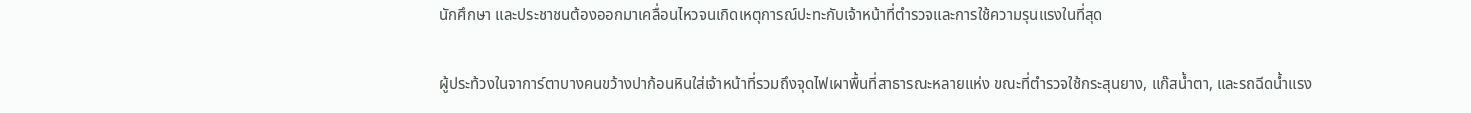นักศึกษา และประชาชนต้องออกมาเคลื่อนไหวจนเกิดเหตุการณ์ปะทะกับเจ้าหน้าที่ตำรวจและการใช้ความรุนแรงในที่สุด

ผู้ประท้วงในจาการ์ตาบางคนขว้างปาก้อนหินใส่เจ้าหน้าที่รวมถึงจุดไฟเผาพื้นที่สาธารณะหลายแห่ง ขณะที่ตำรวจใช้กระสุนยาง, แก๊สน้ำตา, และรถฉีดน้ำแรง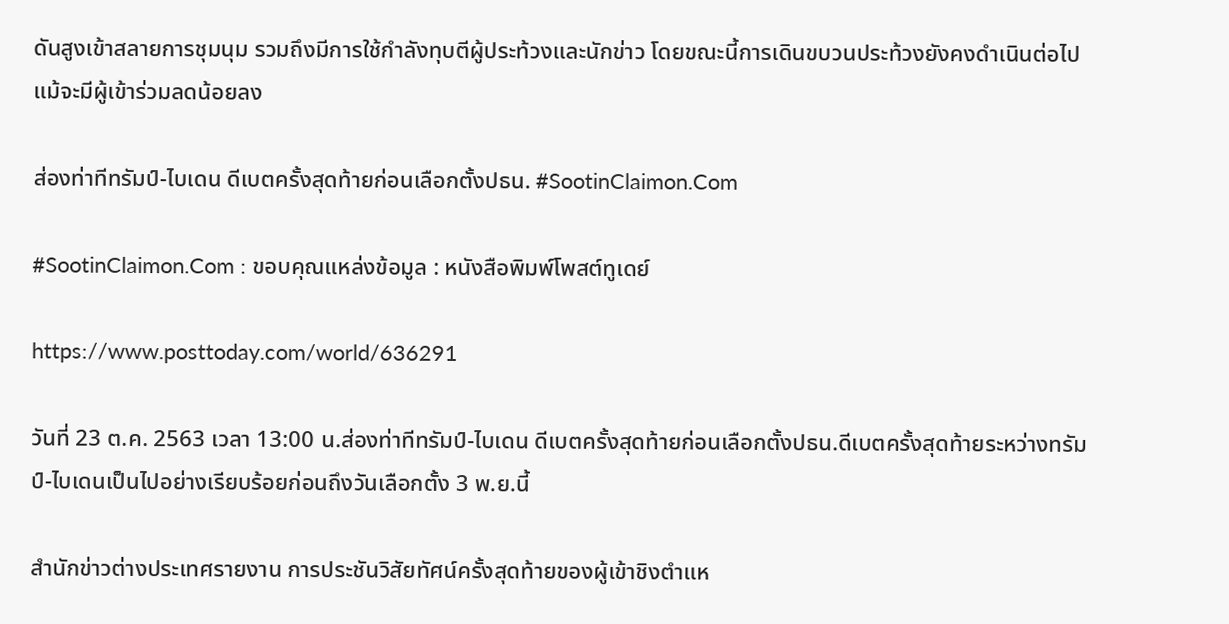ดันสูงเข้าสลายการชุมนุม รวมถึงมีการใช้กำลังทุบตีผู้ประท้วงและนักข่าว โดยขณะนี้การเดินขบวนประท้วงยังคงดำเนินต่อไปแม้จะมีผู้เข้าร่วมลดน้อยลง

ส่องท่าทีทรัมป์-ไบเดน ดีเบตครั้งสุดท้ายก่อนเลือกตั้งปธน. #SootinClaimon.Com

#SootinClaimon.Com : ขอบคุณแหล่งข้อมูล : หนังสือพิมพ์โพสต์ทูเดย์

https://www.posttoday.com/world/636291

วันที่ 23 ต.ค. 2563 เวลา 13:00 น.ส่องท่าทีทรัมป์-ไบเดน ดีเบตครั้งสุดท้ายก่อนเลือกตั้งปธน.ดีเบตครั้งสุดท้ายระหว่างทรัมป์-ไบเดนเป็นไปอย่างเรียบร้อยก่อนถึงวันเลือกตั้ง 3 พ.ย.นี้

สำนักข่าวต่างประเทศรายงาน การประชันวิสัยทัศน์ครั้งสุดท้ายของผู้เข้าชิงตำแห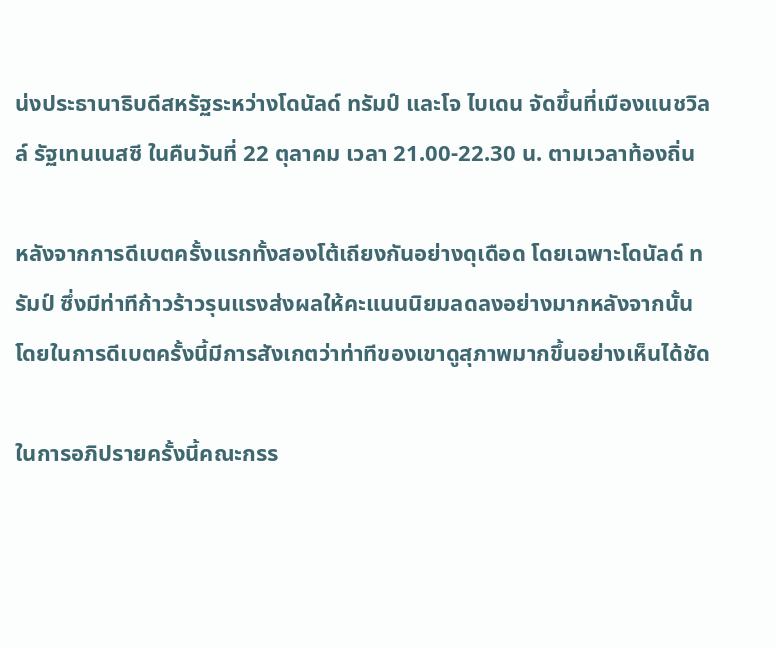น่งประธานาธิบดีสหรัฐระหว่างโดนัลด์ ทรัมป์ และโจ ไบเดน จัดขึ้นที่เมืองแนชวิลล์ รัฐเทนเนสซี ในคืนวันที่ 22 ตุลาคม เวลา 21.00-22.30 น. ตามเวลาท้องถิ่น

หลังจากการดีเบตครั้งแรกทั้งสองโต้เถียงกันอย่างดุเดือด โดยเฉพาะโดนัลด์ ทรัมป์ ซึ่งมีท่าทีก้าวร้าวรุนแรงส่งผลให้คะแนนนิยมลดลงอย่างมากหลังจากนั้น โดยในการดีเบตครั้งนี้มีการสังเกตว่าท่าทีของเขาดูสุภาพมากขึ้นอย่างเห็นได้ชัด

ในการอภิปรายครั้งนี้คณะกรร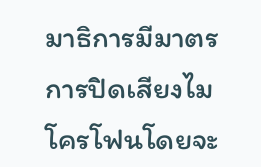มาธิการมีมาตรการปิดเสียงไมโครโฟนโดยจะ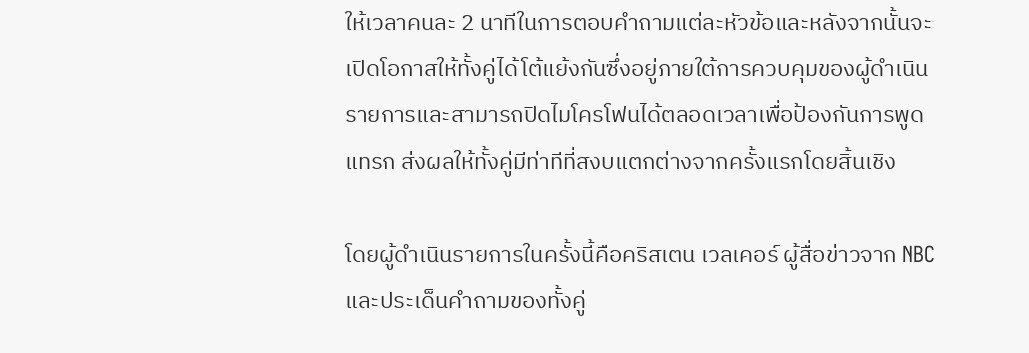ให้เวลาคนละ 2 นาทีในการตอบคำถามแต่ละหัวข้อและหลังจากนั้นจะเปิดโอกาสให้ทั้งคู่ได้โต้แย้งกันซึ่งอยู่ภายใต้การควบคุมของผู้ดำเนินรายการและสามารถปิดไมโครโฟนได้ตลอดเวลาเพื่อป้องกันการพูดแทรก ส่งผลให้ทั้งคู่มีท่าทีที่สงบแตกต่างจากครั้งแรกโดยสิ้นเชิง

โดยผู้ดำเนินรายการในครั้งนี้คือคริสเตน เวลเคอร์ ผู้สื่อข่าวจาก NBC และประเด็นคำถามของทั้งคู่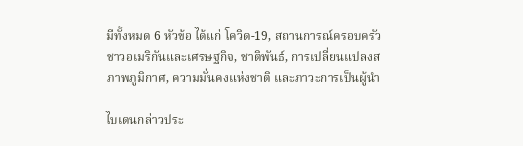มีทั้งหมด 6 หัวข้อ ได้แก่ โควิด-19, สถานการณ์ครอบครัวชาวอเมริกันและเศรษฐกิจ, ชาติพันธ์, การเปลี่ยนแปลงสภาพภูมิกาศ, ความมั่นคงแห่งชาติ และภาวะการเป็นผู้นำ

ไบเดนกล่าวประ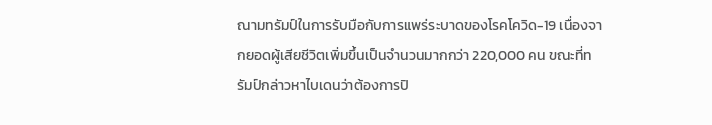ณามทรัมป์ในการรับมือกับการแพร่ระบาดของโรคโควิด-19 เนื่องจากยอดผู้เสียชีวิตเพิ่มขึ้นเป็นจำนวนมากกว่า 220,000 คน ขณะที่ทรัมป์กล่าวหาไบเดนว่าต้องการปิ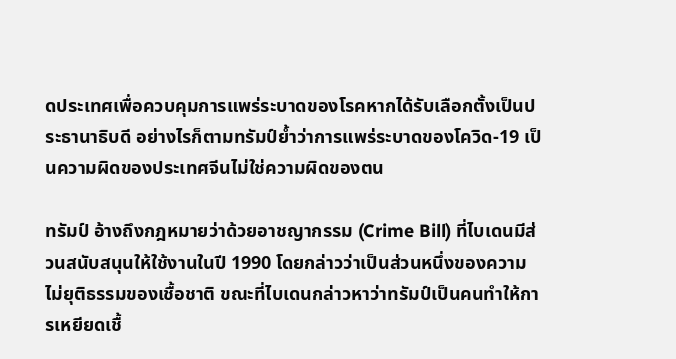ดประเทศเพื่อควบคุมการแพร่ระบาดของโรคหากได้รับเลือกตั้งเป็นประธานาธิบดี อย่างไรก็ตามทรัมป์ย้ำว่าการแพร่ระบาดของโควิด-19 เป็นความผิดของประเทศจีนไม่ใช่ความผิดของตน

ทรัมป์ อ้างถึงกฎหมายว่าด้วยอาชญากรรม (Crime Bill) ที่ไบเดนมีส่วนสนับสนุนให้ใช้งานในปี 1990 โดยกล่าวว่าเป็นส่วนหนึ่งของความไม่ยุติธรรมของเชื้อชาติ ขณะที่ไบเดนกล่าวหาว่าทรัมป์เป็นคนทำให้การเหยียดเชื้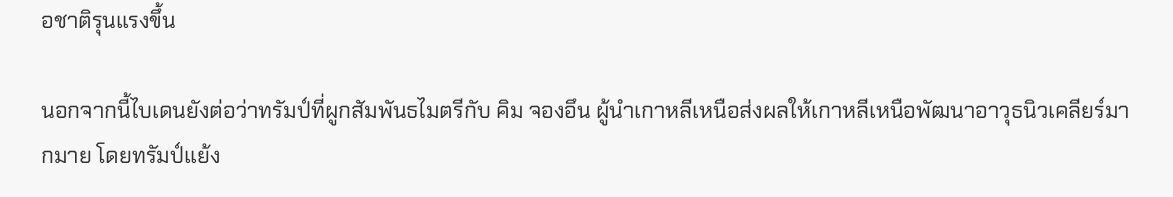อชาติรุนแรงขึ้น

นอกจากนี้ไบเดนยังต่อว่าทรัมป์ที่ผูกสัมพันธไมตรีกับ คิม จองอึน ผู้นำเกาหลีเหนือส่งผลให้เกาหลีเหนือพัฒนาอาวุธนิวเคลียร์มากมาย โดยทรัมป์แย้ง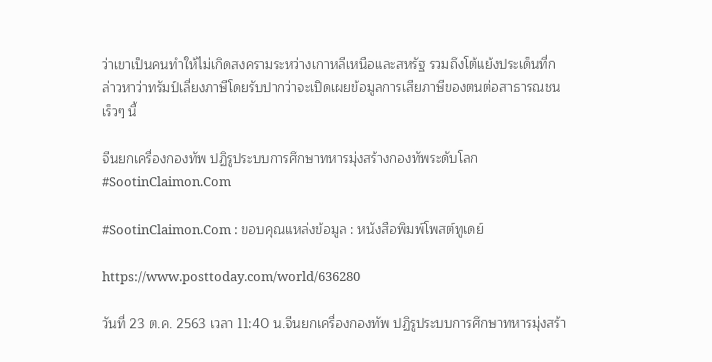ว่าเขาเป็นคนทำให้ไม่เกิดสงครามระหว่างเกาหลีเหนือและสหรัฐ รวมถึงโต้แย้งประเด็นที่กล่าวหาว่าทรัมป์เลี่ยงภาษีโดยรับปากว่าจะเปิดเผยข้อมูลการเสียภาษีของตนต่อสาธารณชนเร็วๆ นี้

จีนยกเครื่องกองทัพ ปฏิรูประบบการศึกษาทหารมุ่งสร้างกองทัพระดับโลก #SootinClaimon.Com

#SootinClaimon.Com : ขอบคุณแหล่งข้อมูล : หนังสือพิมพ์โพสต์ทูเดย์

https://www.posttoday.com/world/636280

วันที่ 23 ต.ค. 2563 เวลา 11:40 น.จีนยกเครื่องกองทัพ ปฏิรูประบบการศึกษาทหารมุ่งสร้า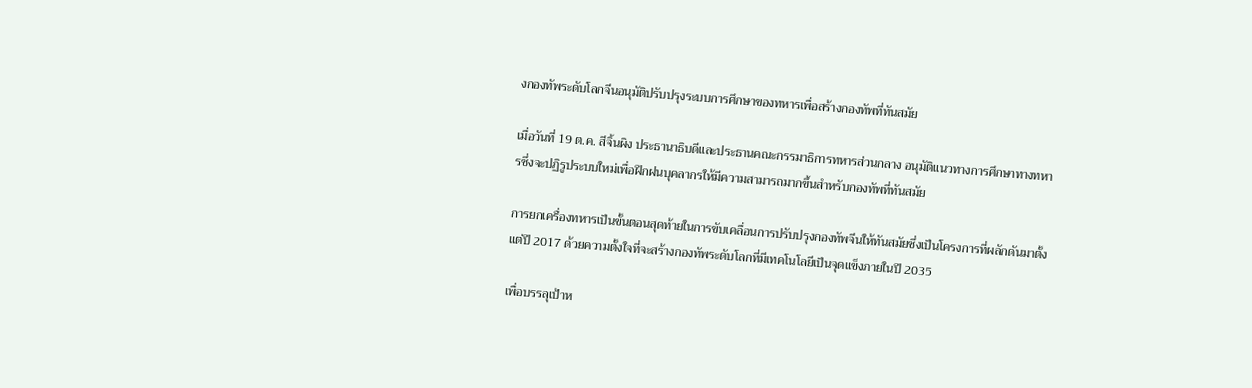งกองทัพระดับโลกจีนอนุมัติปรับปรุงระบบการศึกษาของทหารเพื่อสร้างกองทัพที่ทันสมัย

เมื่อวันที่ 19 ต.ค. สีจิ้นผิง ประธานาธิบดีและประธานคณะกรรมาธิการทหารส่วนกลาง อนุมัติแนวทางการศึกษาทางทหารซึ่งจะปฏิรูประบบใหม่เพื่อฝึกฝนบุคลากรให้มีความสามารถมากขึ้นสำหรับกองทัพที่ทันสมัย

การยกเครื่องทหารเป็นขั้นตอนสุดท้ายในการขับเคลื่อนการปรับปรุงกองทัพจีนให้ทันสมัยซึ่งเป็นโครงการที่ผลักดันมาตั้งแต่ปี 2017 ด้วยความตั้งใจที่จะสร้างกองทัพระดับโลกที่มีเทคโนโลยีเป็นจุดแข็งภายในปี 2035

เพื่อบรรลุเป้าห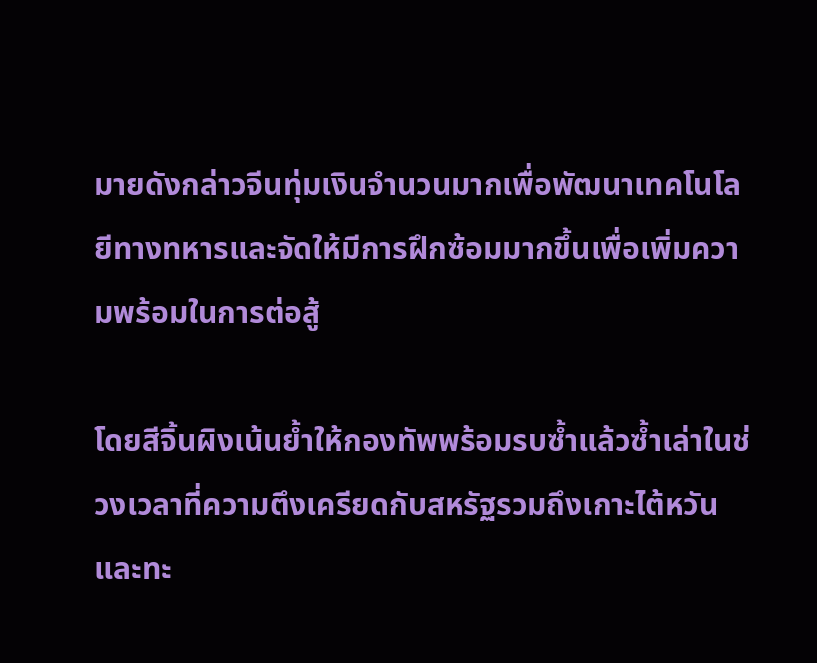มายดังกล่าวจีนทุ่มเงินจำนวนมากเพื่อพัฒนาเทคโนโลยีทางทหารและจัดให้มีการฝึกซ้อมมากขึ้นเพื่อเพิ่มความพร้อมในการต่อสู้

โดยสีจิ้นผิงเน้นย้ำให้กองทัพพร้อมรบซ้ำแล้วซ้ำเล่าในช่วงเวลาที่ความตึงเครียดกับสหรัฐรวมถึงเกาะไต้หวันและทะ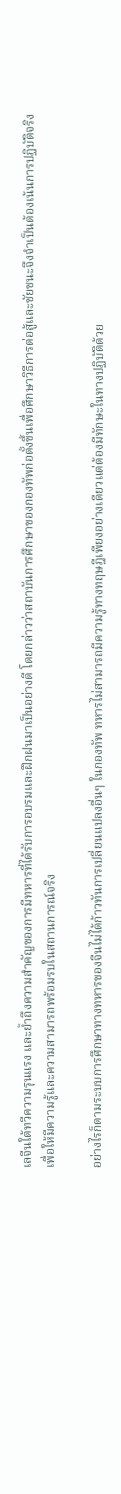เลจีนใต้ทวีความรุนแรง และย้ำถึงความสำคัญของการมีทหารที่ได้รับการอบรมและฝึกฝนมาเป็นอย่างดี โดยกล่าวว่าสถาบันการศึกษาของกองทัพก่อตั้งขึ้นเพื่อศึกษาวิธีการต่อสู้และชัยชนะจึงจำเป็นต้องเน้นการปฏิบัติจริงเพื่อให้มีความรู้และความสามารถพร้อมรบในสถานการณ์จริง

อย่างไรก็ตามระบบการศึกษาทางทหารของจีนไม่ได้ก้าวทันการเปลี่ยนแปลงอื่นๆ ในกองทัพ ทหารไม่สามารถมีความรู้ทางทฤษฎีเพียงอย่างเดียวแต่ต้องมีทักษะในทางปฏิบัติด้วย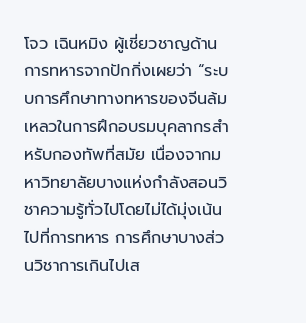โจว เฉินหมิง ผู้เชี่ยวชาญด้านการทหารจากปักกิ่งเผยว่า “ระบบการศึกษาทางทหารของจีนล้มเหลวในการฝึกอบรมบุคลากรสำหรับกองทัพที่สมัย เนื่องจากมหาวิทยาลัยบางแห่งกำลังสอนวิชาความรู้ทั่วไปโดยไม่ได้มุ่งเน้นไปที่การทหาร การศึกษาบางส่วนวิชาการเกินไปเส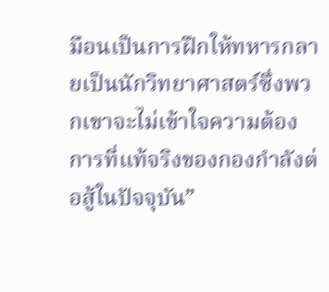มือนเป็นการฝึกให้ทหารกลายเป็นนักวิทยาศาสตร์ซึ่งพวกเขาจะไม่เข้าใจความต้องการที่แท้จริงของกองกำลังต่อสู้ในปัจจุบัน”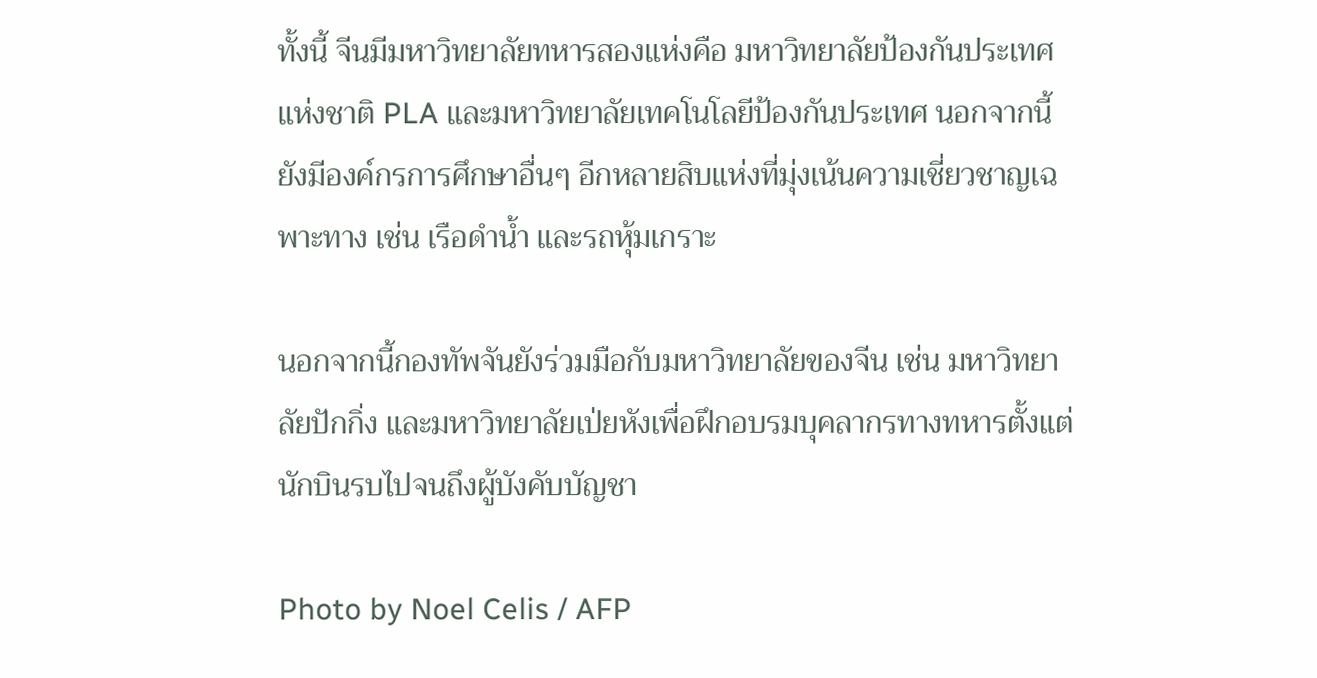ทั้งนี้ จีนมีมหาวิทยาลัยทหารสองแห่งคือ มหาวิทยาลัยป้องกันประเทศแห่งชาติ PLA และมหาวิทยาลัยเทคโนโลยีป้องกันประเทศ นอกจากนี้ยังมีองค์กรการศึกษาอื่นๆ อีกหลายสิบแห่งที่มุ่งเน้นความเชี่ยวชาญเฉพาะทาง เช่น เรือดำน้ำ และรถหุ้มเกราะ

นอกจากนี้กองทัพจันยังร่วมมือกับมหาวิทยาลัยของจีน เช่น มหาวิทยาลัยปักกิ่ง และมหาวิทยาลัยเป่ยหังเพื่อฝึกอบรมบุคลากรทางทหารตั้งแต่นักบินรบไปจนถึงผู้บังคับบัญชา

Photo by Noel Celis / AFP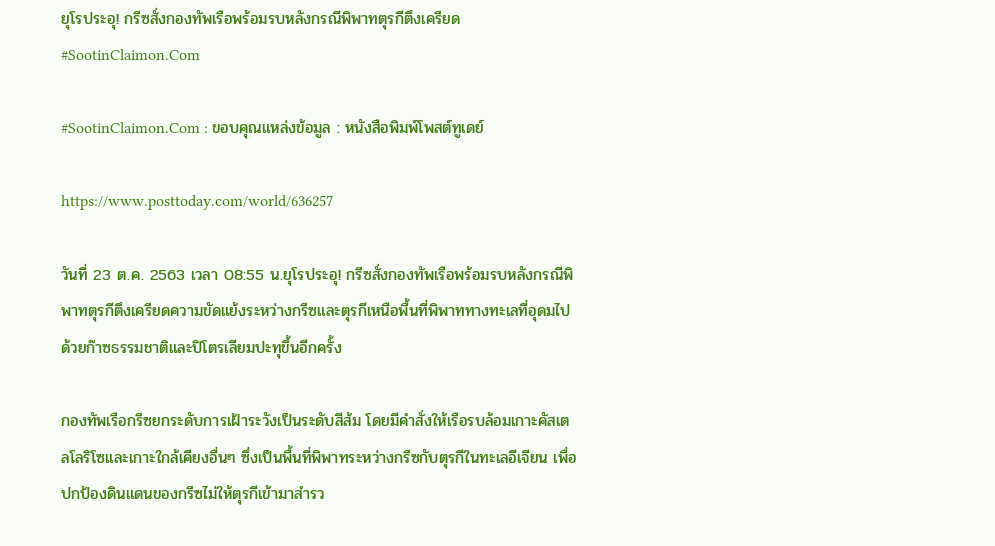ยุโรประอุ! กรีซสั่งกองทัพเรือพร้อมรบหลังกรณีพิพาทตุรกีตึงเครียด #SootinClaimon.Com

#SootinClaimon.Com : ขอบคุณแหล่งข้อมูล : หนังสือพิมพ์โพสต์ทูเดย์

https://www.posttoday.com/world/636257

วันที่ 23 ต.ค. 2563 เวลา 08:55 น.ยุโรประอุ! กรีซสั่งกองทัพเรือพร้อมรบหลังกรณีพิพาทตุรกีตึงเครียดความขัดแย้งระหว่างกรีซและตุรกีเหนือพื้นที่พิพาททางทะเลที่อุดมไปด้วยก๊าซธรรมชาติและปิโตรเลียมปะทุขึ้นอีกครั้ง

กองทัพเรือกรีซยกระดับการเฝ้าระวังเป็นระดับสีส้ม โดยมีคำสั่งให้เรือรบล้อมเกาะคัสเตลโลริโซและเกาะใกล้เคียงอื่นๆ ซึ่งเป็นพื้นที่พิพาทระหว่างกรีซกับตุรกีในทะเลอีเจียน เพื่อปกป้องดินแดนของกรีซไม่ให้ตุรกีเข้ามาสำรว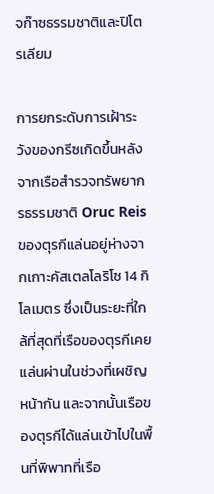จก๊าซธรรมชาติและปิโตรเลียม

การยกระดับการเฝ้าระวังของกรีซเกิดขึ้นหลังจากเรือสำรวจทรัพยากรธรรมชาติ Oruc Reis ของตุรกีแล่นอยู่ห่างจากเกาะคัสเตลโลริโซ 14 กิโลเมตร ซึ่งเป็นระยะที่ใกล้ที่สุดที่เรือของตุรกีเคยแล่นผ่านในช่วงที่เผชิญหน้ากัน และจากนั้นเรือของตุรกีได้แล่นเข้าไปในพื้นที่พิพาทที่เรือ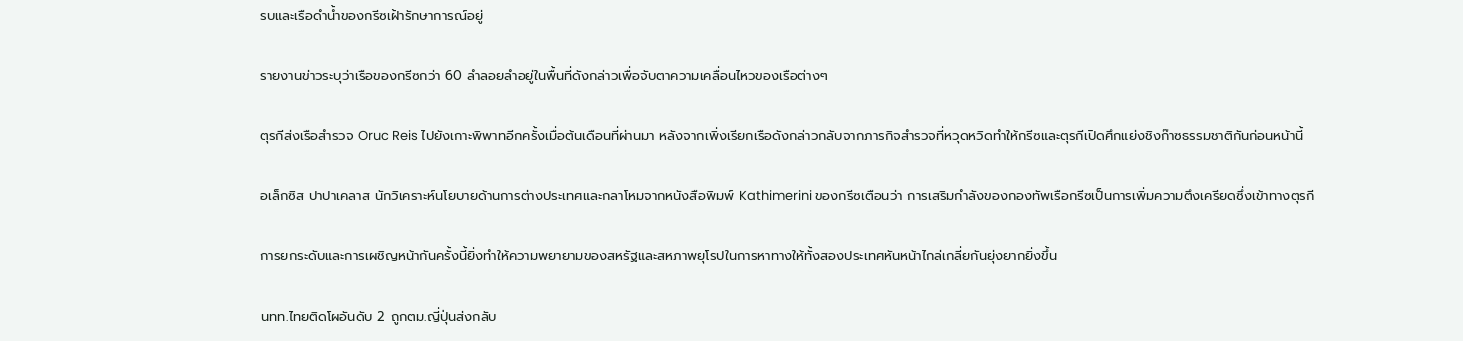รบและเรือดำน้ำของกรีซเฝ้ารักษาการณ์อยู่

รายงานข่าวระบุว่าเรือของกรีซกว่า 60 ลำลอยลำอยู่ในพื้นที่ดังกล่าวเพื่อจับตาความเคลื่อนไหวของเรือต่างๆ

ตุรกีส่งเรือสำรวจ Oruc Reis ไปยังเกาะพิพาทอีกครั้งเมื่อต้นเดือนที่ผ่านมา หลังจากเพิ่งเรียกเรือดังกล่าวกลับจากภารกิจสำรวจที่หวุดหวิดทำให้กรีซและตุรกีเปิดศึกแย่งชิงก๊าซธรรมชาติกันก่อนหน้านี้

อเล็กซิส ปาปาเคลาส นักวิเคราะห์นโยบายด้านการต่างประเทศและกลาโหมจากหนังสือพิมพ์ Kathimerini ของกรีซเตือนว่า การเสริมกำลังของกองทัพเรือกรีซเป็นการเพิ่มความตึงเครียดซึ่งเข้าทางตุรกี

การยกระดับและการเผชิญหน้ากันครั้งนี้ยิ่งทำให้ความพยายามของสหรัฐและสหภาพยุโรปในการหาทางให้ทั้งสองประเทศหันหน้าไกล่เกลี่ยกันยุ่งยากยิ่งขึ้น

นทท.ไทยติดโผอันดับ 2 ถูกตม.ญี่ปุ่นส่งกลับ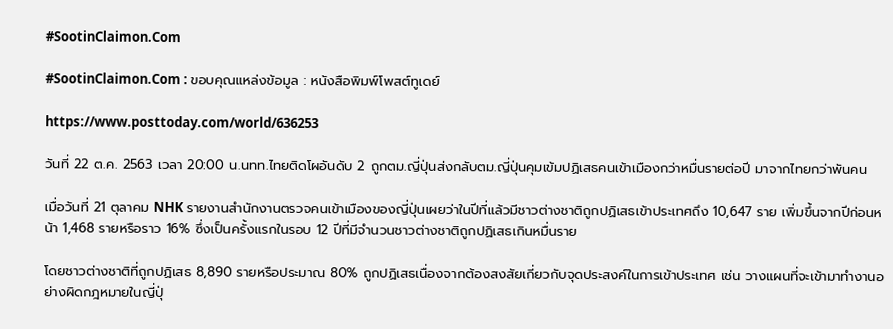#SootinClaimon.Com

#SootinClaimon.Com : ขอบคุณแหล่งข้อมูล : หนังสือพิมพ์โพสต์ทูเดย์

https://www.posttoday.com/world/636253

วันที่ 22 ต.ค. 2563 เวลา 20:00 น.นทท.ไทยติดโผอันดับ 2 ถูกตม.ญี่ปุ่นส่งกลับตม.ญี่ปุ่นคุมเข้มปฏิเสธคนเข้าเมืองกว่าหมื่นรายต่อปี มาจากไทยกว่าพันคน

เมื่อวันที่ 21 ตุลาคม NHK รายงานสำนักงานตรวจคนเข้าเมืองของญี่ปุ่นเผยว่าในปีที่แล้วมีชาวต่างชาติถูกปฏิเสธเข้าประเทศถึง 10,647 ราย เพิ่มขึ้นจากปีก่อนหน้า 1,468 รายหรือราว 16% ซึ่งเป็นครั้งแรกในรอบ 12 ปีที่มีจำนวนชาวต่างชาติถูกปฏิเสธเกินหมื่นราย

โดยชาวต่างชาติที่ถูกปฏิเสธ 8,890 รายหรือประมาณ 80% ถูกปฏิเสธเนื่องจากต้องสงสัยเกี่ยวกับจุดประสงค์ในการเข้าประเทศ เช่น วางแผนที่จะเข้ามาทำงานอย่างผิดกฎหมายในญี่ปุ่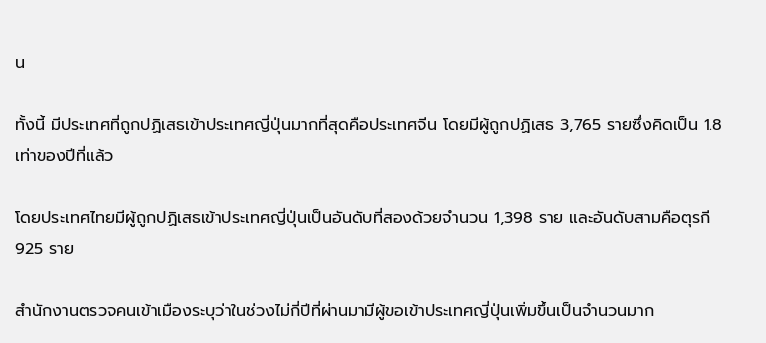น

ทั้งนี้ มีประเทศที่ถูกปฏิเสธเข้าประเทศญี่ปุ่นมากที่สุดคือประเทศจีน โดยมีผู้ถูกปฏิเสธ 3,765 รายซึ่งคิดเป็น 1.8 เท่าของปีที่แล้ว

โดยประเทศไทยมีผู้ถูกปฏิเสธเข้าประเทศญี่ปุ่นเป็นอันดับที่สองด้วยจำนวน 1,398 ราย และอันดับสามคือตุรกี 925 ราย

สำนักงานตรวจคนเข้าเมืองระบุว่าในช่วงไม่กี่ปีที่ผ่านมามีผู้ขอเข้าประเทศญี่ปุ่นเพิ่มขึ้นเป็นจำนวนมาก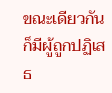ขณะเดียวกันก็มีผู้ถูกปฏิเสธ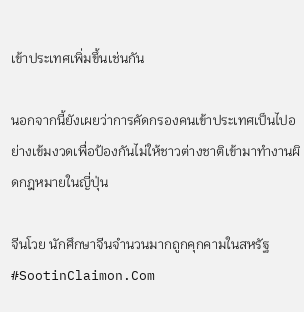เข้าประเทศเพิ่มขึ้นเช่นกัน

นอกจากนี้ยังเผยว่าการคัดกรองคนเข้าประเทศเป็นไปอย่างเข้มงวดเพื่อป้องกันไม่ให้ชาวต่างชาติเข้ามาทำงานผิดกฎหมายในญี่ปุ่น

จีนโวย นักศึกษาจีนจำนวนมากถูกคุกคามในสหรัฐ #SootinClaimon.Com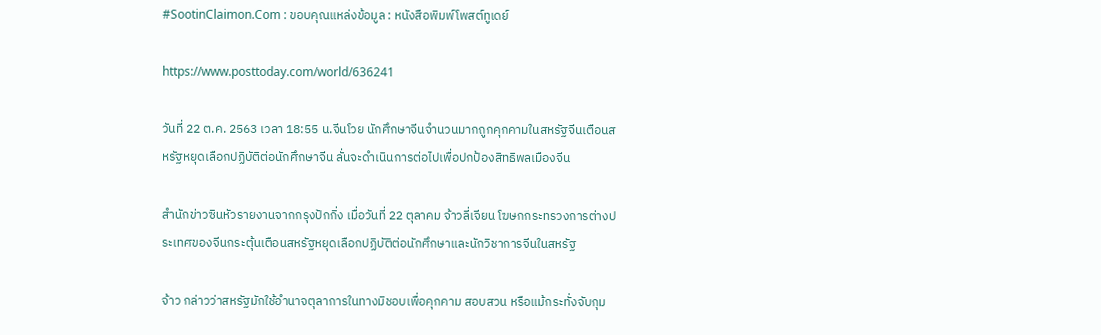#SootinClaimon.Com : ขอบคุณแหล่งข้อมูล : หนังสือพิมพ์โพสต์ทูเดย์

https://www.posttoday.com/world/636241

วันที่ 22 ต.ค. 2563 เวลา 18:55 น.จีนโวย นักศึกษาจีนจำนวนมากถูกคุกคามในสหรัฐจีนเตือนสหรัฐหยุดเลือกปฏิบัติต่อนักศึกษาจีน ลั่นจะดำเนินการต่อไปเพื่อปกป้องสิทธิพลเมืองจีน

สำนักข่าวซินหัวรายงานจากกรุงปักกิ่ง เมื่อวันที่ 22 ตุลาคม จ้าวลี่เจียน โฆษกกระทรวงการต่างประเทศของจีนกระตุ้นเตือนสหรัฐหยุดเลือกปฏิบัติต่อนักศึกษาและนักวิชาการจีนในสหรัฐ

จ้าว กล่าวว่าสหรัฐมักใช้อำนาจตุลาการในทางมิชอบเพื่อคุกคาม สอบสวน หรือแม้กระทั่งจับกุม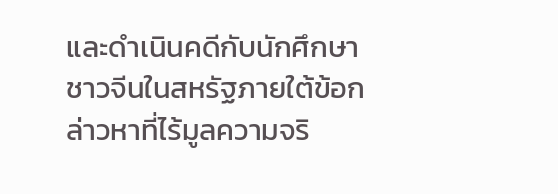และดำเนินคดีกับนักศึกษาชาวจีนในสหรัฐภายใต้ข้อกล่าวหาที่ไร้มูลความจริ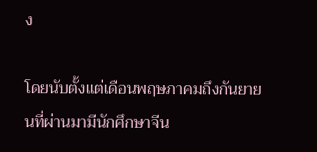ง

โดยนับตั้งแต่เดือนพฤษภาคมถึงกันยายนที่ผ่านมามีนักศึกษาจีน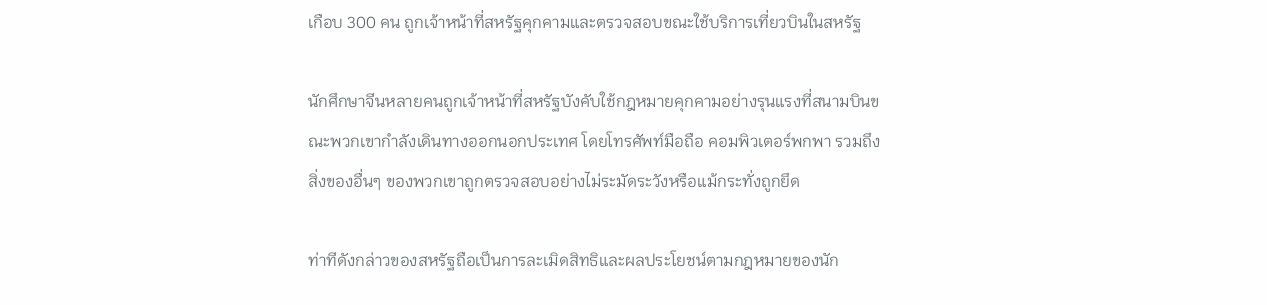เกือบ 300 คน ถูกเจ้าหน้าที่สหรัฐคุกคามและตรวจสอบขณะใช้บริการเที่ยวบินในสหรัฐ

นักศึกษาจีนหลายคนถูกเจ้าหน้าที่สหรัฐบังคับใช้กฎหมายคุกคามอย่างรุนแรงที่สนามบินขณะพวกเขากำลังเดินทางออกนอกประเทศ โดยโทรศัพท์มือถือ คอมพิวเตอร์พกพา รวมถึงสิ่งของอื่นๆ ของพวกเขาถูกตรวจสอบอย่างไม่ระมัดระวังหรือแม้กระทั่งถูกยึด

ท่าทีดังกล่าวของสหรัฐถือเป็นการละเมิดสิทธิและผลประโยชน์ตามกฎหมายของนัก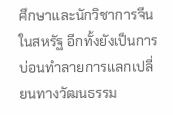ศึกษาและนักวิชาการจีนในสหรัฐ อีกทั้งยังเป็นการบ่อนทำลายการแลกเปลี่ยนทางวัฒนธรรม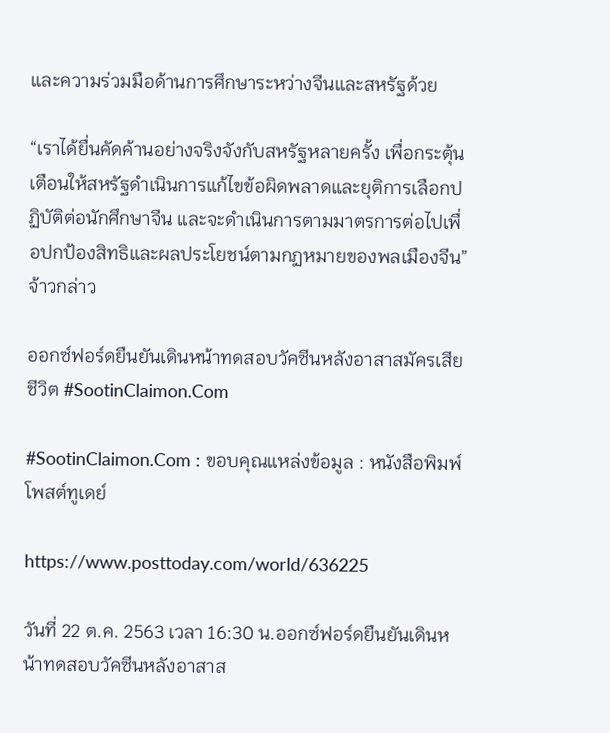และความร่วมมือด้านการศึกษาระหว่างจีนและสหรัฐด้วย

“เราได้ยื่นคัดค้านอย่างจริงจังกับสหรัฐหลายครั้ง เพื่อกระตุ้นเตือนให้สหรัฐดำเนินการแก้ไขข้อผิดพลาดและยุติการเลือกปฏิบัติต่อนักศึกษาจีน และจะดำเนินการตามมาตรการต่อไปเพื่อปกป้องสิทธิและผลประโยชน์ตามกฏหมายของพลเมืองจีน” จ้าวกล่าว

ออกซ์ฟอร์ดยืนยันเดินหน้าทดสอบวัคซีนหลังอาสาสมัครเสียชีวิต #SootinClaimon.Com

#SootinClaimon.Com : ขอบคุณแหล่งข้อมูล : หนังสือพิมพ์โพสต์ทูเดย์

https://www.posttoday.com/world/636225

วันที่ 22 ต.ค. 2563 เวลา 16:30 น.ออกซ์ฟอร์ดยืนยันเดินหน้าทดสอบวัคซีนหลังอาสาส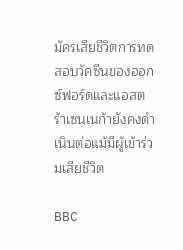มัครเสียชีวิตการทดสอบวัคซีนของออกซ์ฟอร์ดและแอสตร้าเซนเนก้ายังคงดำเนินต่อแม้มีผู้เข้าร่วมเสียชีวิต

BBC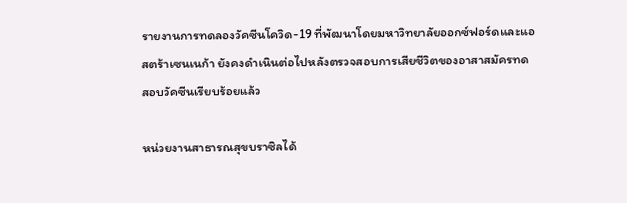รายงานการทดลองวัคซีนโควิด-19 ที่พัฒนาโดยมหาวิทยาลัยออกซ์ฟอร์ดและแอสตร้าเซนเนก้า ยังคงดำเนินต่อไปหลังตรวจสอบการเสียชีวิตของอาสาสมัครทดสอบวัคซีนเรียบร้อยแล้ว

หน่วยงานสาธารณสุขบราซิลได้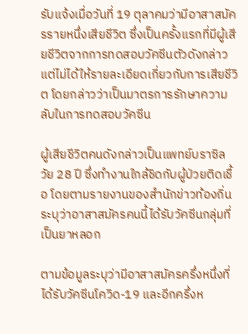รับแจ้งเมื่อวันที่ 19 ตุลาคมว่ามีอาสาสมัครรายหนึ่งเสียชีวิต ซึ่งเป็นครั้งแรกที่มีผู้เสียชีวิตจากการทดสอบวัคซีนตัวดังกล่าว แต่ไม่ได้ให้รายละเอียดเกี่ยวกับการเสียชีวิต โดยกล่าวว่าเป็นมาตรการรักษาความลับในการทดสอบวัคซีน

ผู้เสียชีวิตคนดังกล่าวเป็นแพทย์บราซิล วัย 28 ปี ซึ่งทำงานใกล้ชิดกับผู้ป่วยติดเชื้อ โดยตามรายงานของสำนักข่าวท้องถิ่นระบุว่าอาสาสมัครคนนี้ได้รับวัคซีนกลุ่มที่เป็นยาหลอก

ตามข้อมูลระบุว่ามีอาสาสมัครครึ่งหนึ่งที่ได้รับวัคซีนโควิด-19 และอีกครึ่งห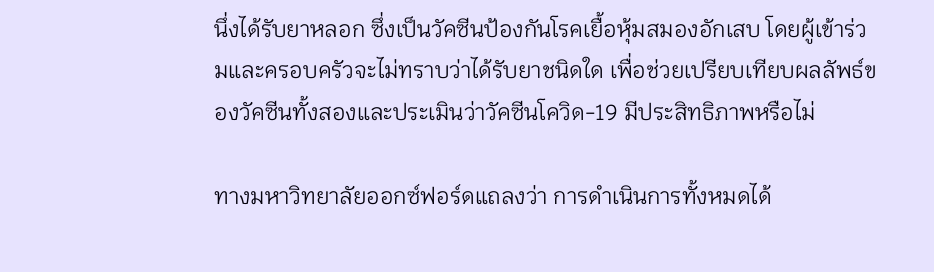นึ่งได้รับยาหลอก ซึ่งเป็นวัคซีนป้องกันโรคเยื้อหุ้มสมองอักเสบ โดยผู้เข้าร่วมและครอบครัวจะไม่ทราบว่าได้รับยาชนิดใด เพื่อช่วยเปรียบเทียบผลลัพธ์ของวัคซีนทั้งสองและประเมินว่าวัคซีนโควิด-19 มีประสิทธิภาพหรือไม่

ทางมหาวิทยาลัยออกซ์ฟอร์ดแถลงว่า การดำเนินการทั้งหมดได้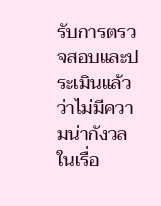รับการตรวจสอบและประเมินแล้วว่าไม่มีความน่ากังวลในเรื่อ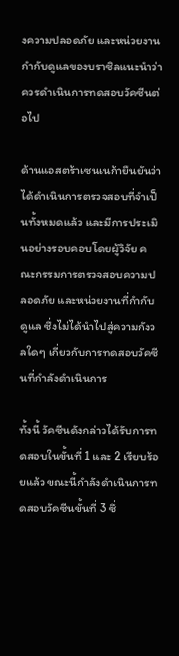งความปลอดภัย และหน่วยงานกำกับดูแลของบราซิลแนะนำว่าควรดำเนินการทดสอบวัคซีนต่อไป

ด้านแอสตร้าเซนเนก้ายืนยันว่า ได้ดำเนินการตรวจสอบที่จำเป็นทั้งหมดแล้ว และมีการประเมินอย่างรอบคอบโดยผู้วิจัย คณะกรรมการตรวจสอบความปลอดภัย และหน่วยงานที่กำกับดูแล ซึ่งไม่ได้นำไปสู่ความกังวลใดๆ เกี่ยวกับการทดสอบวัคซีนที่กำลังดำเนินการ

ทั้งนี้ วัคซีนดังกล่าวได้รับการทดสอบในขั้นที่ 1 และ 2 เรียบร้อยแล้ว ขณะนี้กำลังดำเนินการทดสอบวัคซีนขั้นที่ 3 ซึ่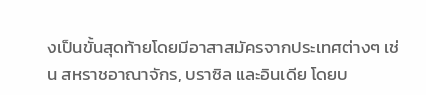งเป็นขั้นสุดท้ายโดยมีอาสาสมัครจากประเทศต่างๆ เช่น สหราชอาณาจักร, บราซิล และอินเดีย โดยบ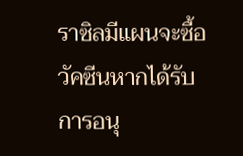ราซิลมีแผนจะซื้อวัคซีนหากได้รับการอนุ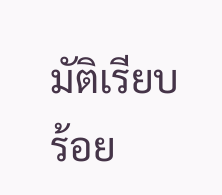มัติเรียบร้อย